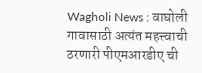Wagholi News : वाघोली गावासाठी अत्यंत महत्त्वाची ठरणारी पीएमआरडीए ची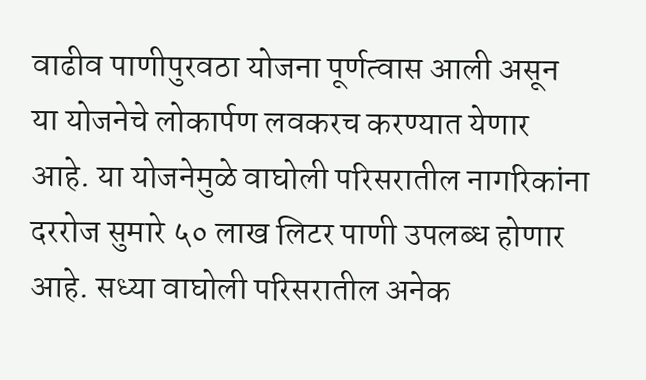वाढीव पाणीपुरवठा योजना पूर्णत्वास आली असून या योजनेचे लोकार्पण लवकरच करण्यात येणार आहे. या योजनेमुळे वाघोली परिसरातील नागरिकांना दररोज सुमारे ५० लाख लिटर पाणी उपलब्ध होणार आहे. सध्या वाघोली परिसरातील अनेक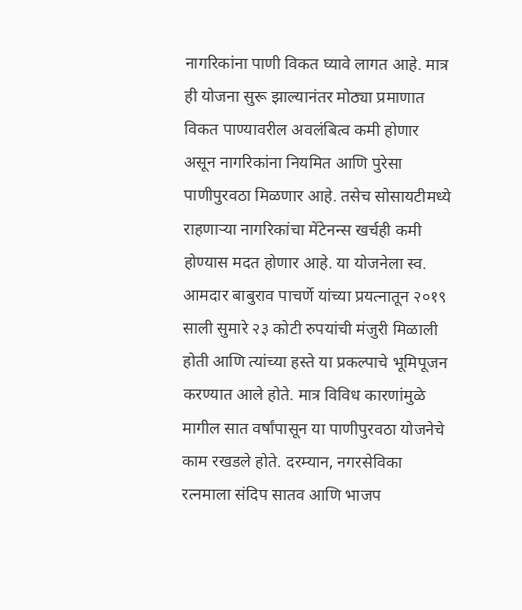नागरिकांना पाणी विकत घ्यावे लागत आहे. मात्र ही योजना सुरू झाल्यानंतर मोठ्या प्रमाणात विकत पाण्यावरील अवलंबित्व कमी होणार असून नागरिकांना नियमित आणि पुरेसा पाणीपुरवठा मिळणार आहे. तसेच सोसायटीमध्ये राहणाऱ्या नागरिकांचा मेंटेनन्स खर्चही कमी होण्यास मदत होणार आहे. या योजनेला स्व. आमदार बाबुराव पाचर्णे यांच्या प्रयत्नातून २०१९ साली सुमारे २३ कोटी रुपयांची मंजुरी मिळाली होती आणि त्यांच्या हस्ते या प्रकल्पाचे भूमिपूजन करण्यात आले होते. मात्र विविध कारणांमुळे मागील सात वर्षांपासून या पाणीपुरवठा योजनेचे काम रखडले होते. दरम्यान, नगरसेविका रत्नमाला संदिप सातव आणि भाजप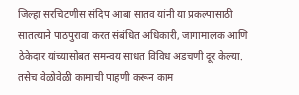जिल्हा सरचिटणीस संदिप आबा सातव यांनी या प्रकल्पासाठी सातत्याने पाठपुरावा करत संबंधित अधिकारी, जागामालक आणि ठेकेदार यांच्यासोबत समन्वय साधत विविध अडचणी दूर केल्या. तसेच वेळोवेळी कामाची पाहणी करून काम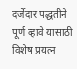दर्जेदार पद्धतीने पूर्ण व्हावे यासाठी विशेष प्रयत्न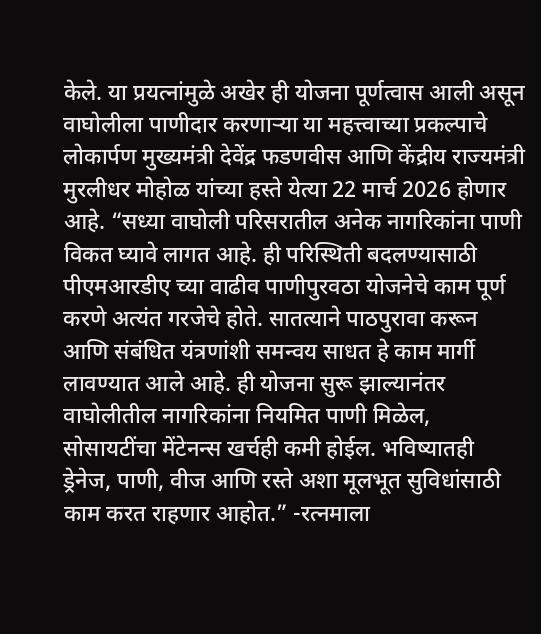केले. या प्रयत्नांमुळे अखेर ही योजना पूर्णत्वास आली असून वाघोलीला पाणीदार करणाऱ्या या महत्त्वाच्या प्रकल्पाचे लोकार्पण मुख्यमंत्री देवेंद्र फडणवीस आणि केंद्रीय राज्यमंत्री मुरलीधर मोहोळ यांच्या हस्ते येत्या 22 मार्च 2026 होणार आहे. “सध्या वाघोली परिसरातील अनेक नागरिकांना पाणी विकत घ्यावे लागत आहे. ही परिस्थिती बदलण्यासाठी पीएमआरडीए च्या वाढीव पाणीपुरवठा योजनेचे काम पूर्ण करणे अत्यंत गरजेचे होते. सातत्याने पाठपुरावा करून आणि संबंधित यंत्रणांशी समन्वय साधत हे काम मार्गी लावण्यात आले आहे. ही योजना सुरू झाल्यानंतर वाघोलीतील नागरिकांना नियमित पाणी मिळेल, सोसायटींचा मेंटेनन्स खर्चही कमी होईल. भविष्यातही ड्रेनेज, पाणी, वीज आणि रस्ते अशा मूलभूत सुविधांसाठी काम करत राहणार आहोत.” -रत्नमाला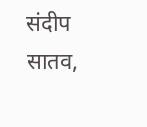संदीप सातव,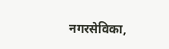नगरसेविका,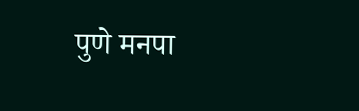पुणे मनपा